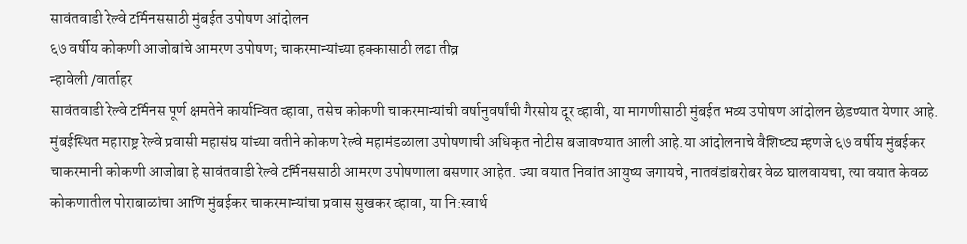सावंतवाडी रेल्वे टर्मिनससाठी मुंबईत उपोषण आंदोलन
६७ वर्षीय कोकणी आजोबांचे आमरण उपोषण; चाकरमान्यांच्या हक्कासाठी लढा तीव्र
न्हावेली /वार्ताहर
सावंतवाडी रेल्वे टर्मिनस पूर्ण क्षमतेने कार्यान्वित व्हावा, तसेच कोकणी चाकरमान्यांची वर्षानुवर्षांची गैरसोय दूर व्हावी, या मागणीसाठी मुंबईत भव्य उपोषण आंदोलन छेडण्यात येणार आहे. मुंबईस्थित महाराष्ट्र रेल्वे प्रवासी महासंघ यांच्या वतीने कोकण रेल्वे महामंडळाला उपोषणाची अधिकृत नोटीस बजावण्यात आली आहे.या आंदोलनाचे वैशिष्ट्य म्हणजे ६७ वर्षीय मुंबईकर चाकरमानी कोकणी आजोबा हे सावंतवाडी रेल्वे टर्मिनससाठी आमरण उपोषणाला बसणार आहेत. ज्या वयात निवांत आयुष्य जगायचे, नातवंडांबरोबर वेळ घालवायचा, त्या वयात केवळ कोकणातील पोराबाळांचा आणि मुंबईकर चाकरमान्यांचा प्रवास सुखकर व्हावा, या नि:स्वार्थ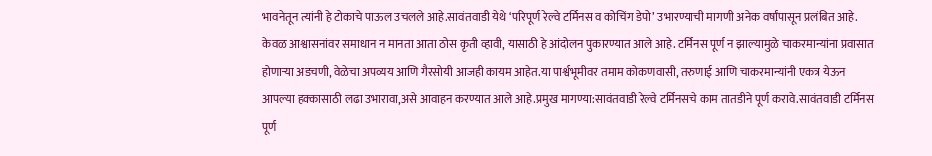भावनेतून त्यांनी हे टोकाचे पाऊल उचलले आहे.सावंतवाडी येथे ‘परिपूर्ण रेल्वे टर्मिनस व कोचिंग डेपो’ उभारण्याची मागणी अनेक वर्षांपासून प्रलंबित आहे. केवळ आश्वासनांवर समाधान न मानता आता ठोस कृती व्हावी, यासाठी हे आंदोलन पुकारण्यात आले आहे. टर्मिनस पूर्ण न झाल्यामुळे चाकरमान्यांना प्रवासात होणाऱ्या अडचणी, वेळेचा अपव्यय आणि गैरसोयी आजही कायम आहेत.या पार्श्वभूमीवर तमाम कोकणवासी, तरुणाई आणि चाकरमान्यांनी एकत्र येऊन आपल्या हक्कासाठी लढा उभारावा,असे आवाहन करण्यात आले आहे.प्रमुख मागण्या:सावंतवाडी रेल्वे टर्मिनसचे काम तातडीने पूर्ण करावे.सावंतवाडी टर्मिनस पूर्ण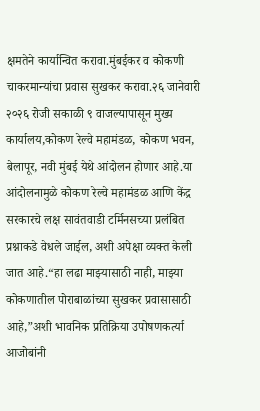क्षमतेने कार्यान्वित करावा.मुंबईकर व कोकणी चाकरमान्यांचा प्रवास सुखकर करावा.२६ जानेवारी २०२६ रोजी सकाळी ९ वाजल्यापासून मुख्य कार्यालय,कोकण रेल्वे महामंडळ, कोकण भवन, बेलापूर, नवी मुंबई येथे आंदोलन होणार आहे.या आंदोलनामुळे कोकण रेल्वे महामंडळ आणि केंद्र सरकारचे लक्ष सावंतवाडी टर्मिनसच्या प्रलंबित प्रश्नाकडे वेधले जाईल, अशी अपेक्षा व्यक्त केली जात आहे.“हा लढा माझ्यासाठी नाही, माझ्या कोकणातील पोराबाळांच्या सुखकर प्रवासासाठी आहे,”अशी भावनिक प्रतिक्रिया उपोषणकर्त्या आजोबांनी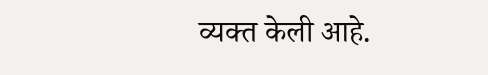व्यक्त केली आहे.